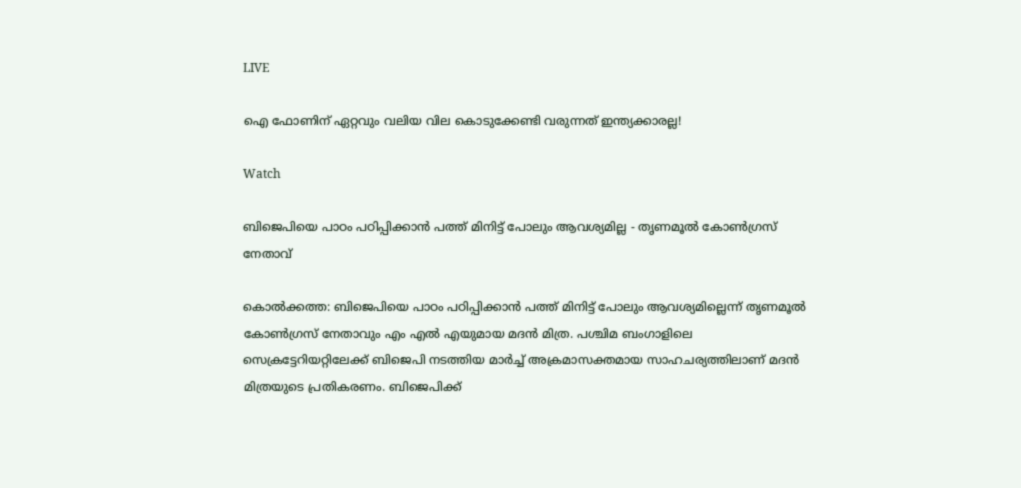LIVE

ഐ ഫോണിന് ഏറ്റവും വലിയ വില കൊടുക്കേണ്ടി വരുന്നത് ഇന്ത്യക്കാരല്ല!

Watch

ബിജെപിയെ പാഠം പഠിപ്പിക്കാന്‍ പത്ത് മിനിട്ട് പോലും ആവശ്യമില്ല - തൃണമൂല്‍ കോണ്‍ഗ്രസ് നേതാവ്

കൊല്‍ക്കത്ത: ബിജെപിയെ പാഠം പഠിപ്പിക്കാന്‍ പത്ത് മിനിട്ട് പോലും ആവശ്യമില്ലെന്ന് തൃണമൂല്‍ കോണ്‍ഗ്രസ് നേതാവും എം എല്‍ എയുമായ മദന്‍ മിത്ര. പശ്ചിമ ബംഗാളിലെ സെക്രട്ടേറിയറ്റിലേക്ക് ബിജെപി നടത്തിയ മാർച്ച് അക്രമാസക്തമായ സാഹചര്യത്തിലാണ് മദന്‍ മിത്രയുടെ പ്രതികരണം. ബിജെപിക്ക്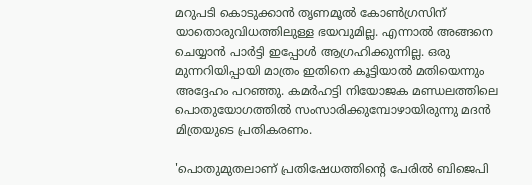മറുപടി കൊടുക്കാന്‍ തൃണമൂല്‍ കോണ്‍ഗ്രസിന് യാതൊരുവിധത്തിലുള്ള ഭയവുമില്ല. എന്നാല്‍ അങ്ങനെ ചെയ്യാന്‍ പാര്‍ട്ടി ഇപ്പോള്‍ ആഗ്രഹിക്കുന്നില്ല. ഒരു മുന്നറിയിപ്പായി മാത്രം ഇതിനെ കൂട്ടിയാല്‍ മതിയെന്നും അദ്ദേഹം പറഞ്ഞു. കമർഹട്ടി നിയോജക മണ്ഡലത്തിലെ പൊതുയോഗത്തിൽ സംസാരിക്കുമ്പോഴായിരുന്നു മദന്‍ മിത്രയുടെ പ്രതികരണം.

'പൊതുമുതലാണ് പ്രതിഷേധത്തിന്‍റെ പേരില്‍ ബിജെപി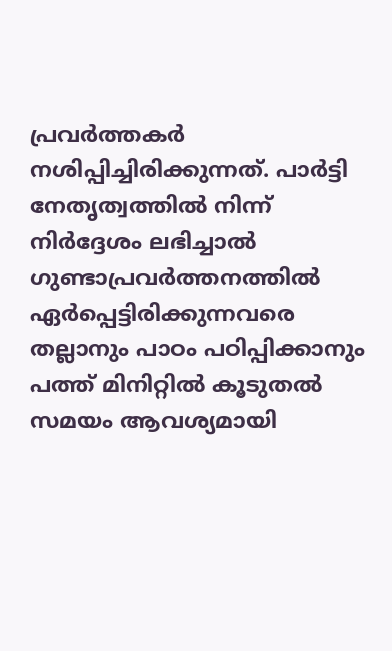പ്രവര്‍ത്തകര്‍ നശിപ്പിച്ചിരിക്കുന്നത്. പാർട്ടി നേതൃത്വത്തില്‍ നിന്ന് നിർദ്ദേശം ലഭിച്ചാല്‍ ഗുണ്ടാപ്രവർത്തനത്തില്‍ ഏര്‍പ്പെട്ടിരിക്കുന്നവരെ തല്ലാനും പാഠം പഠിപ്പിക്കാനും പത്ത് മിനിറ്റില്‍ കൂടുതല്‍ സമയം ആവശ്യമായി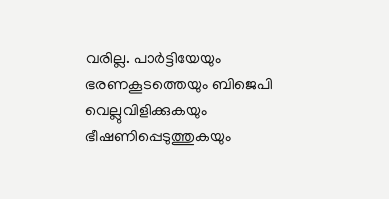വരില്ല. പാര്‍ട്ടിയേയും ഭരണകൂടത്തെയും ബിജെപി വെല്ലുവിളിക്കുകയും ഭീഷണിപ്പെടുത്തുകയും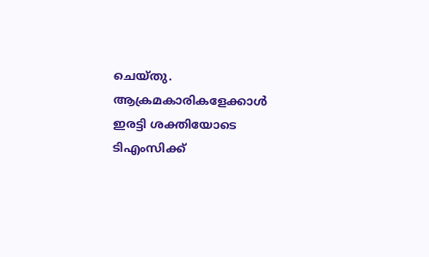ചെയ്തു. ആക്രമകാരികളേക്കാൾ ഇരട്ടി ശക്തിയോടെ ടിഎംസിക്ക്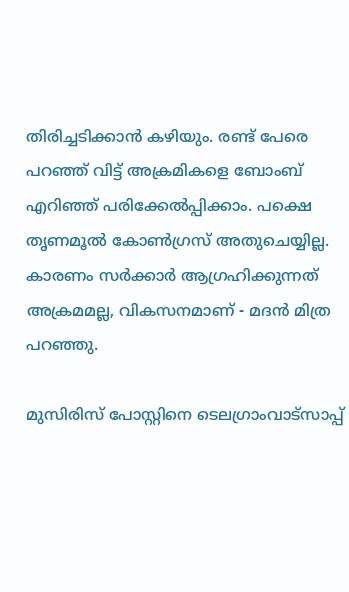തിരിച്ചടിക്കാൻ കഴിയും. രണ്ട് പേരെ പറഞ്ഞ് വിട്ട് അക്രമികളെ ബോംബ് എറിഞ്ഞ് പരിക്കേൽപ്പിക്കാം. പക്ഷെ തൃണമൂല്‍ കോണ്‍ഗ്രസ് അതുചെയ്യില്ല. കാരണം സര്‍ക്കാര്‍ ആഗ്രഹിക്കുന്നത് അക്രമമല്ല, വികസനമാണ് - മദന്‍ മിത്ര പറഞ്ഞു.

മുസിരിസ് പോസ്റ്റിനെ ടെലഗ്രാംവാട്‌സാപ്പ്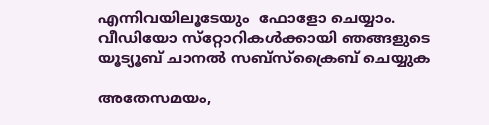എന്നിവയിലൂടേയും  ഫോളോ ചെയ്യാം. വീഡിയോ സ്‌റ്റോറികള്‍ക്കായി ഞങ്ങളുടെ യൂട്യൂബ് ചാനല്‍ സബ്‌സ്‌ക്രൈബ് ചെയ്യുക

അതേസമയം,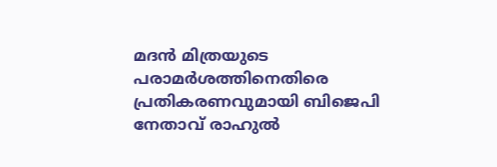മദന്‍ മിത്രയുടെ പരാമര്‍ശത്തിനെതിരെ പ്രതികരണവുമായി ബിജെപി നേതാവ് രാഹുല്‍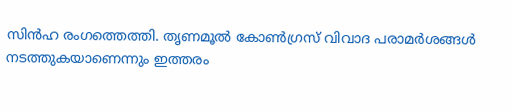സിന്‍ഹ രംഗത്തെത്തി. തൃണമൂല്‍ കോണ്‍ഗ്രസ് വിവാദ പരാമര്‍ശങ്ങള്‍ നടത്തുകയാണെന്നും ഇത്തരം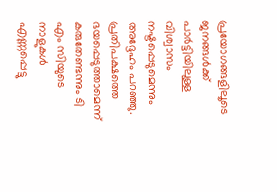പ്രയോഗങ്ങളിലൂടെ ജനങ്ങള്‍ക്ക് പാര്‍ട്ടിയിലുള്ള വിശ്വാസം നഷ്ടപ്പെടുമെന്നും അദ്ദേഹം പറഞ്ഞു. പ്രതിപക്ഷത്തെ ഭയപ്പെടുത്താമെന്ന് കരുതേണ്ടന്നും ടി എം സിയുടെ നാളുകള്‍ എണ്ണപ്പെട്ടു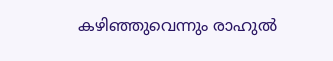കഴിഞ്ഞുവെന്നും രാഹുല്‍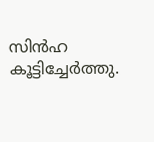സിന്‍ഹ കൂട്ടിച്ചേര്‍ത്തു.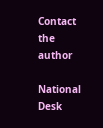Contact the author

National Desk